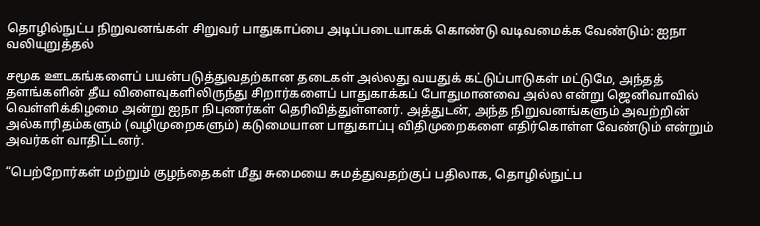தொழில்நுட்ப நிறுவனங்கள் சிறுவர் பாதுகாப்பை அடிப்படையாகக் கொண்டு வடிவமைக்க வேண்டும்: ஐநா வலியுறுத்தல்

சமூக ஊடகங்களைப் பயன்படுத்துவதற்கான தடைகள் அல்லது வயதுக் கட்டுப்பாடுகள் மட்டுமே, அந்தத் தளங்களின் தீய விளைவுகளிலிருந்து சிறார்களைப் பாதுகாக்கப் போதுமானவை அல்ல என்று ஜெனிவாவில் வெள்ளிக்கிழமை அன்று ஐநா நிபுணர்கள் தெரிவித்துள்ளனர். அத்துடன், அந்த நிறுவனங்களும் அவற்றின் அல்காரிதம்களும் (வழிமுறைகளும்) கடுமையான பாதுகாப்பு விதிமுறைகளை எதிர்கொள்ள வேண்டும் என்றும் அவர்கள் வாதிட்டனர்.

“பெற்றோர்கள் மற்றும் குழந்தைகள் மீது சுமையை சுமத்துவதற்குப் பதிலாக, தொழில்நுட்ப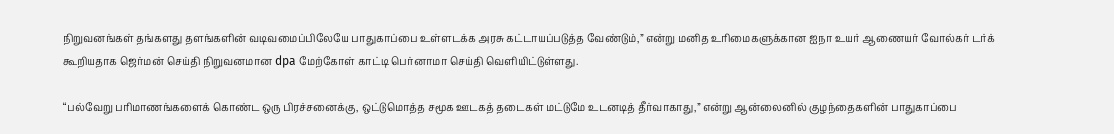நிறுவனங்கள் தங்களது தளங்களின் வடிவமைப்பிலேயே பாதுகாப்பை உள்ளடக்க அரசு கட்டாயப்படுத்த வேண்டும்,” என்று மனித உரிமைகளுக்கான ஐநா உயர் ஆணையர் வோல்கர் டர்க் கூறியதாக ஜெர்மன் செய்தி நிறுவனமான dpa மேற்கோள் காட்டி பெர்னாமா செய்தி வெளியிட்டுள்ளது.

“பல்வேறு பரிமாணங்களைக் கொண்ட ஒரு பிரச்சனைக்கு, ஒட்டுமொத்த சமூக ஊடகத் தடைகள் மட்டுமே உடனடித் தீர்வாகாது,” என்று ஆன்லைனில் குழந்தைகளின் பாதுகாப்பை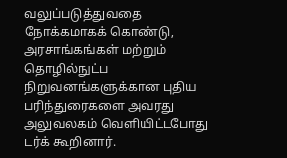வலுப்படுத்துவதை நோக்கமாகக் கொண்டு, அரசாங்கங்கள் மற்றும் தொழில்நுட்ப நிறுவனங்களுக்கான புதிய பரிந்துரைகளை அவரது அலுவலகம் வெளியிட்டபோது டர்க் கூறினார்.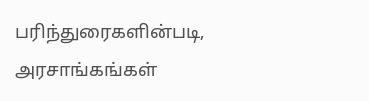பரிந்துரைகளின்படி, அரசாங்கங்கள்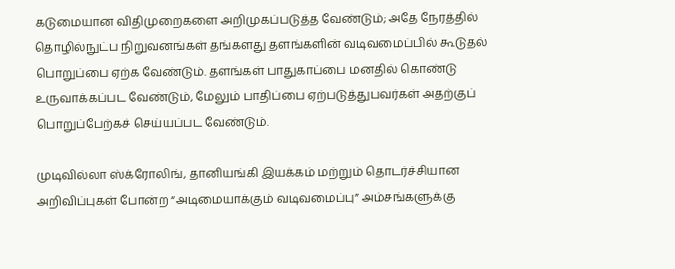கடுமையான விதிமுறைகளை அறிமுகப்படுத்த வேண்டும்; அதே நேரத்தில் தொழில்நுட்ப நிறுவனங்கள் தங்களது தளங்களின் வடிவமைப்பில் கூடுதல் பொறுப்பை ஏற்க வேண்டும். தளங்கள் பாதுகாப்பை மனதில் கொண்டு உருவாக்கப்பட வேண்டும், மேலும் பாதிப்பை ஏற்படுத்துபவர்கள் அதற்குப் பொறுப்பேற்கச் செய்யப்பட வேண்டும்.

முடிவில்லா ஸ்க்ரோலிங், தானியங்கி இயக்கம் மற்றும் தொடர்ச்சியான அறிவிப்புகள் போன்ற “அடிமையாக்கும் வடிவமைப்பு” அம்சங்களுக்கு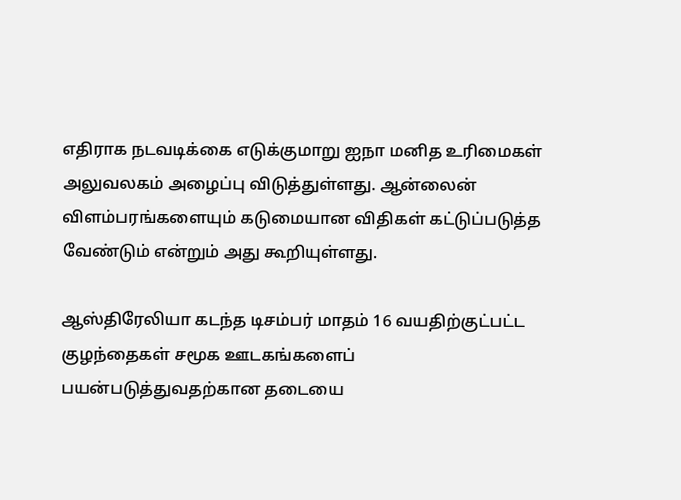எதிராக நடவடிக்கை எடுக்குமாறு ஐநா மனித உரிமைகள் அலுவலகம் அழைப்பு விடுத்துள்ளது. ஆன்லைன் விளம்பரங்களையும் கடுமையான விதிகள் கட்டுப்படுத்த வேண்டும் என்றும் அது கூறியுள்ளது.

ஆஸ்திரேலியா கடந்த டிசம்பர் மாதம் 16 வயதிற்குட்பட்ட குழந்தைகள் சமூக ஊடகங்களைப் பயன்படுத்துவதற்கான தடையை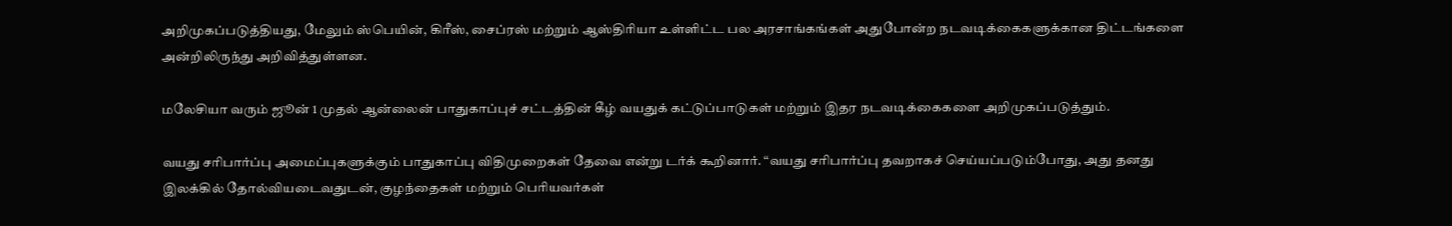அறிமுகப்படுத்தியது, மேலும் ஸ்பெயின், கிரீஸ், சைப்ரஸ் மற்றும் ஆஸ்திரியா உள்ளிட்ட பல அரசாங்கங்கள் அதுபோன்ற நடவடிக்கைகளுக்கான திட்டங்களை அன்றிலிருந்து அறிவித்துள்ளன.

மலேசியா வரும் ஜூன் 1 முதல் ஆன்லைன் பாதுகாப்புச் சட்டத்தின் கீழ் வயதுக் கட்டுப்பாடுகள் மற்றும் இதர நடவடிக்கைகளை அறிமுகப்படுத்தும்.

வயது சரிபார்ப்பு அமைப்புகளுக்கும் பாதுகாப்பு விதிமுறைகள் தேவை என்று டர்க் கூறினார். “வயது சரிபார்ப்பு தவறாகச் செய்யப்படும்போது, அது தனது இலக்கில் தோல்வியடைவதுடன், குழந்தைகள் மற்றும் பெரியவர்கள்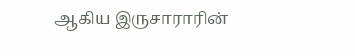ஆகிய இருசாராரின்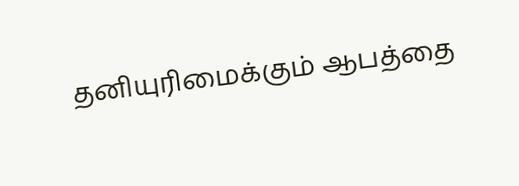தனியுரிமைக்கும் ஆபத்தை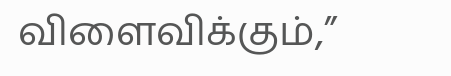விளைவிக்கும்,”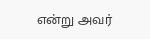என்று அவர்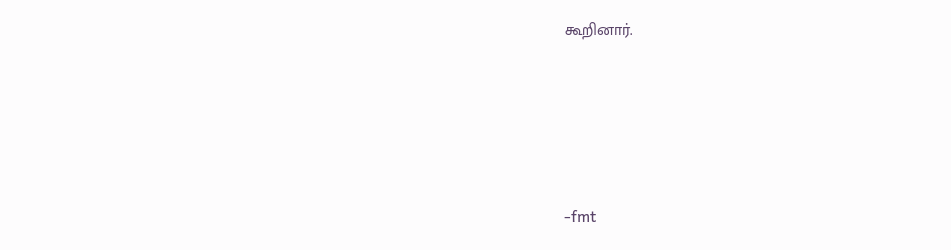கூறினார்.





-fmt